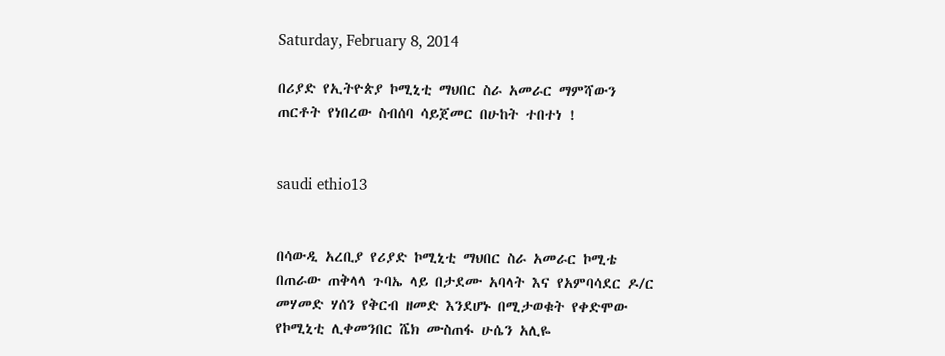Saturday, February 8, 2014

በሪያድ የኢትዮጵያ ኮሚኒቲ ማህበር ስራ አመራር ማምሻውን ጠርቶት የነበረው ስብሰባ ሳይጀመር በሁከት ተበተነ !


saudi ethio13


በሳውዲ አረቢያ የሪያድ ኮሚኒቲ ማህበር ስራ አመራር ኮሚቴ በጠራው ጠቅላላ ጉባኤ ላይ በታደሙ አባላት እና የአምባሳደር ዶ/ር መሃመድ ሃሰን የቅርብ ዘመድ እንደሆኑ በሚታወቁት የቀድሞው የኮሚኒቲ ሊቀመንበር ሼክ ሙስጠፋ ሁሴን አሊዬ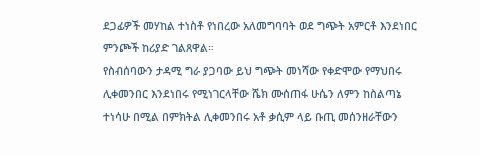ደጋፊዎች መሃከል ተነስቶ የነበረው አለመግባባት ወደ ግጭት አምርቶ እንደነበር ምንጮች ከሪያድ ገልጸዋል።
የስብሰባውን ታዳሚ ግራ ያጋባው ይህ ግጭት መነሻው የቀድሞው የማህበሩ ሊቀመንበር እንደነበሩ የሚነገርላቸው ሼክ ሙሰጠፋ ሁሴን ለምን ከስልጣኔ ተነሳሁ በሚል በምክትል ሊቀመንበሩ አቶ ቃሲም ላይ ቡጢ መሰንዘራቸውን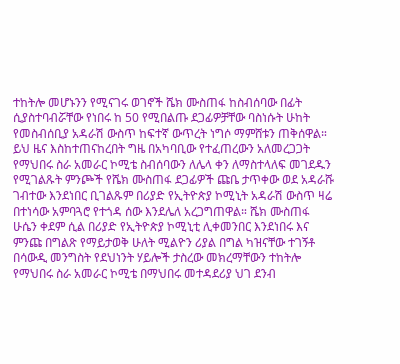ተከትሎ መሆኑንን የሚናገሩ ወገኖች ሼክ ሙስጠፋ ከስብሰባው በፊት ሲያስተባብሯቸው የነበሩ ከ 50 የሚበልጡ ደጋፊዎቻቸው ባስነሱት ሁከት የመስብሰቢያ አዳራሽ ውስጥ ከፍተኛ ውጥረት ነግሶ ማምሸቱን ጠቅሰዋል።
ይህ ዜና እስከተጠናከረበት ግዜ በአካባቢው የተፈጠረውን አለመረጋጋት የማህበሩ ስራ አመራር ኮሚቴ ስብሰባውን ለሌላ ቀን ለማስተላለፍ መገደዱን የሚገልጹት ምንጮች የሼክ ሙስጠፋ ደጋፊዎች ጩቤ ታጥቀው ወደ አዳራሹ ገብተው እንደነበር ቢገልጹም በሪያድ የኢትዮጵያ ኮሚኒት አዳራሽ ውስጥ ዛሬ በተነሳው አምባጓሮ የተጎዳ ሰው እንደሌለ አረጋግጠዋል። ሼክ ሙስጠፋ ሁሴን ቀደም ሲል በሪያድ የኢትዮጵያ ኮሚኒቲ ሊቀመንበር እንደነበሩ እና ምንጩ በግልጽ የማይታወቅ ሁለት ሚልዮን ሪያል በግል ካዝናቸው ተገኝቶ በሳውዲ መንግስት የደህነንት ሃይሎች ታስረው መክረማቸውን ተከትሎ የማህበሩ ስራ አመራር ኮሚቴ በማህበሩ መተዳደሪያ ህገ ደንብ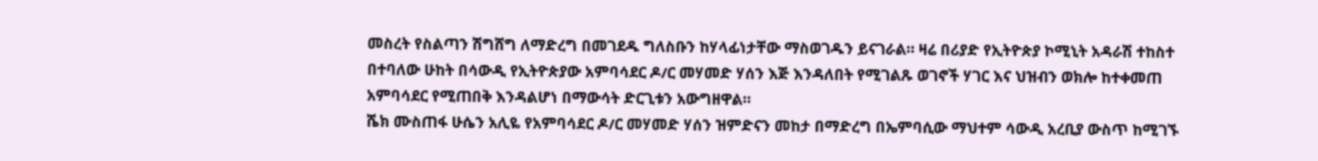መስረት የስልጣን ሽግሸግ ለማድረግ በመገደዱ ግለስቡን ከሃላፊነታቸው ማስወገዱን ይናገራል። ዛሬ በሪያድ የኢትዮጵያ ኮሚኒት አዳራሽ ተከስተ በተባለው ሁከት በሳውዲ የኢትዮጵያው አምባሳደር ዶ/ር መሃመድ ሃሰን እጅ እንዳለበት የሚገልጹ ወገኖች ሃገር እና ህዝብን ወክሎ ከተቀመጠ አምባሳደር የሚጠበቅ እንዳልሆነ በማውሳት ድርጊቱን አውግዘዋል።
ሼክ ሙስጠፋ ሁሴን አሊዬ የአምባሳደር ዶ/ር መሃመድ ሃሰን ዝምድናን መከታ በማድረግ በኤምባሲው ማህተም ሳውዲ አረቢያ ውስጥ ከሚገኙ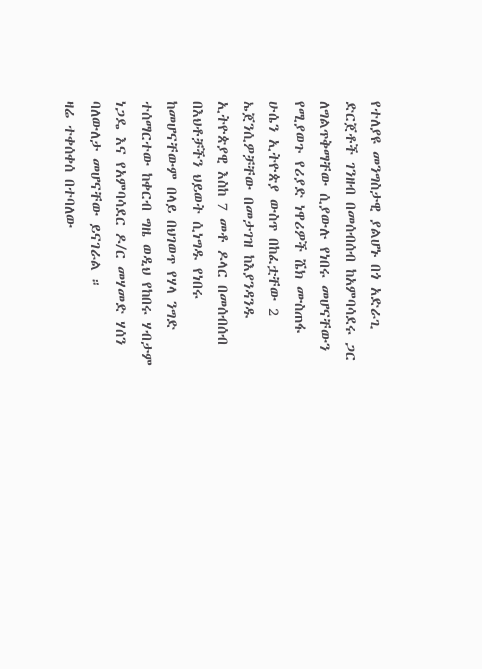የተለያዩ መንግስታዊ ያልሆኑ በጎ አድራጊ ድርጀቶች ገንዘብ በመሰብሰብ ከአምባሳደሩ ጋር ለግልጥቅማቸው ሲያውሉ የነበሩ መሆናቸውን የሚያወጉ የሪያድ ነዋሪዎች ሼክ ሙስጠፋ ሁሴን ኢትዮጵያ ውስጥ በከፈቷቸው 2 ኤጀንሲዎቻቸው በመታገዝ ከእያንዳንዱ ኢትዮጵያዊ እስከ 7 መቶ ዶላር በመሰብሰብ በእህቶቻችን ህይወት ሲነግዱ የነበሩ ከመሆናቸውም በላይ በህገወጥ የሃላ ንግድ ተሰማርተው ከቀርብ ግዜ ወዲህ የከበሩ ሃብታም ነጋዴ እና የአምባሳደር ዶ/ር መሃመድ ሃሰን ባለውለታ መሆናቸው ይናገራል ።
ዛሬ ተቀሰቀሰ በተባለው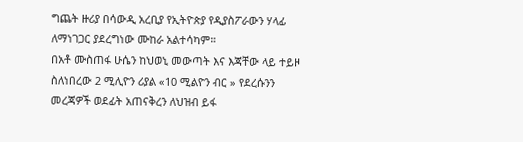ግጨት ዙሪያ በሳውዲ አረቢያ የኢትዮጵያ የዲያስፖራውን ሃላፊ ለማነገጋር ያደረግነው ሙከራ አልተሳካም።
በአቶ ሙስጠፋ ሁሴን ከህወኒ መውጣት እና እጃቸው ላይ ተይዞ ስለነበረው 2 ሚሊዮን ሪያል «10 ሚልዮን ብር » የደረሱንን መረጃዎች ወደፊት አጠናቅረን ለህዝብ ይፋ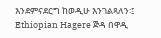እንደምናደርግ ከወዲሁ እንገልጻለን፡፤
Ethiopian Hagere ጅዳ በዋዲ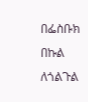በፌስቡክ በኩል ለጎልጉል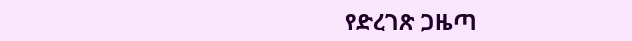የድረገጽ ጋዜጣ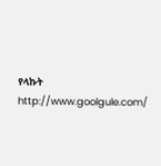የላኩት
http://www.goolgule.com/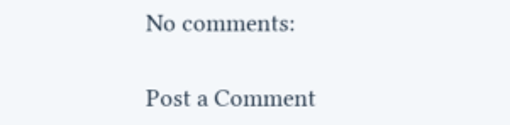No comments:

Post a Comment